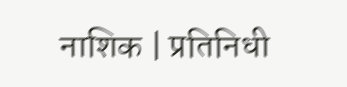नाशिक | प्रतिनिधी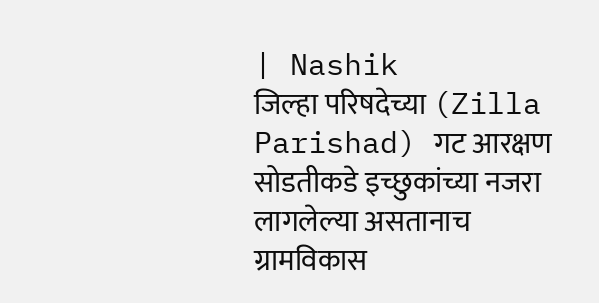| Nashik
जिल्हा परिषदेच्या (Zilla Parishad) गट आरक्षण सोडतीकडे इच्छुकांच्या नजरा लागलेल्या असतानाच ग्रामविकास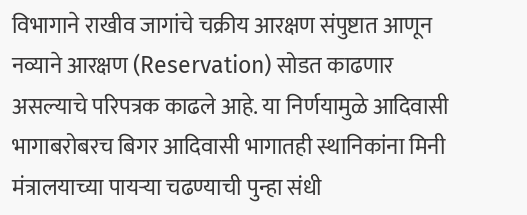विभागाने राखीव जागांचे चक्रीय आरक्षण संपुष्टात आणून नव्याने आरक्षण (Reservation) सोडत काढणार असल्याचे परिपत्रक काढले आहे. या निर्णयामुळे आदिवासी भागाबरोबरच बिगर आदिवासी भागातही स्थानिकांना मिनी मंत्रालयाच्या पायऱ्या चढण्याची पुन्हा संधी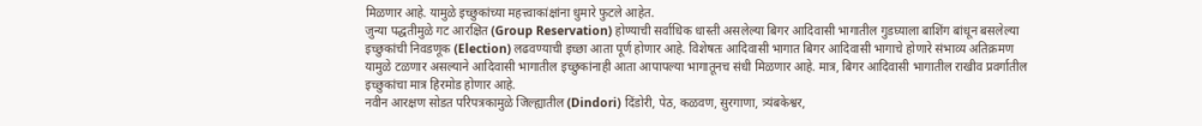मिळणार आहे. यामुळे इच्छुकांच्या महत्त्वाकांक्षांना धुमारे फुटले आहेत.
जुन्या पद्धतीमुळे गट आरक्षित (Group Reservation) होण्याची सर्वाधिक धास्ती असलेल्या बिगर आदिवासी भागातील गुडघ्याला बाशिंग बांधून बसलेल्या इच्छुकांची निवडणूक (Election) लढवण्याची इच्छा आता पूर्ण होणार आहे. विशेषतः आदिवासी भागात बिगर आदिवासी भागाचे होणारे संभाव्य अतिक्रमण यामुळे टळणार असल्याने आदिवासी भागातील इच्छुकांनाही आता आपापल्या भागातूनच संधी मिळणार आहे. मात्र, बिगर आदिवासी भागातील राखीव प्रवर्गातील इच्छुकांचा मात्र हिरमोड होणार आहे.
नवीन आरक्षण सोडत परिपत्रकामुळे जिल्ह्यातील (Dindori) दिंडोरी, पेठ, कळवण, सुरगाणा, त्र्यंबकेश्वर,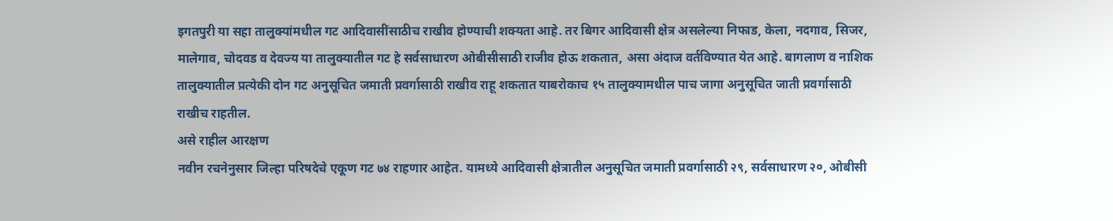इगतपुरी या सहा तालुक्यांमधील गट आदिवासींसाठीच राखीव होण्याची शक्यता आहे. तर बिगर आदिवासी क्षेत्र असलेल्या निफाड, केला, नदगाव, सिजर, मालेगाव, चोदवड व देवज्य या तालुक्यातील गट हे सर्वसाधारण ओबीसीसाठी राजीव होऊ शकतात, असा अंदाज वर्तविण्यात येत आहे. बागलाण व नाशिक तालुक्यातील प्रत्येकी दोन गट अनुसूचित जमाती प्रवर्गासाठी राखीव राहू शकतात याबरोकाच १५ तालुक्यामधील पाच जागा अनुसूचित जाती प्रवर्गासाठी राखीच राहतील.
असे राहील आरक्षण
नवीन रचनेनुसार जिल्हा परिषदेचे एकूण गट ७४ राहणार आहेत. यामध्ये आदिवासी क्षेत्रातील अनुसूचित जमाती प्रवर्गासाठी २९, सर्वसाधारण २०, ओबीसी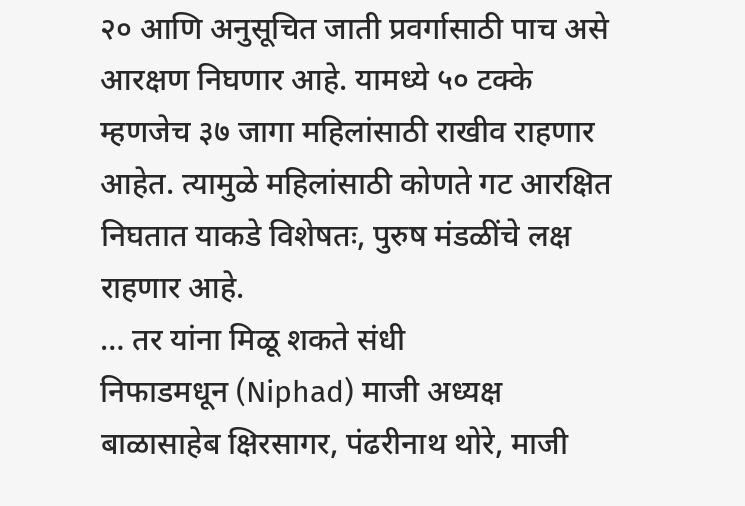२० आणि अनुसूचित जाती प्रवर्गासाठी पाच असे आरक्षण निघणार आहे. यामध्ये ५० टक्के म्हणजेच ३७ जागा महिलांसाठी राखीव राहणार आहेत. त्यामुळे महिलांसाठी कोणते गट आरक्षित निघतात याकडे विशेषतः, पुरुष मंडळींचे लक्ष राहणार आहे.
… तर यांना मिळू शकते संधी
निफाडमधून (Niphad) माजी अध्यक्ष बाळासाहेब क्षिरसागर, पंढरीनाथ थोरे, माजी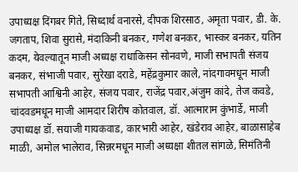उपाध्यक्ष दिंगबर गिते, सिध्दार्थ वनारसे, दीपक शिरसाठ, अमृता पवार, डी. के. जगताप, शिवा सुरासे, मंदाकिनी बनकर, गणेश बनकर, भास्कर बनकर, यतिन कदम, येवल्यातून माजी अध्यक्ष राधाकिसन सोनवणे, माजी सभापती संजय बनकर, संभाजी पवार, सुरेखा दराडे, महेंद्रकुमार काले, नांदगावमधून माजी सभापती आश्विनी आहेर, संजय पवार, राजेंद्र पवार,अंजुम कांदे, तेज कवडे, चांदवडमधून माजी आमदार शिरीष कोतवाल, डॉ. आत्माराम कुंभार्डे, माजी उपाध्यक्ष डॉ. सयाजी गायकवाड, कारभारी आहेर, खंडेराव आहेर, बाळासाहेब माळी, अमोल भालेराव, सिन्नरमधून माजी अध्यक्षा शीतल सांगळे, सिमंतिनी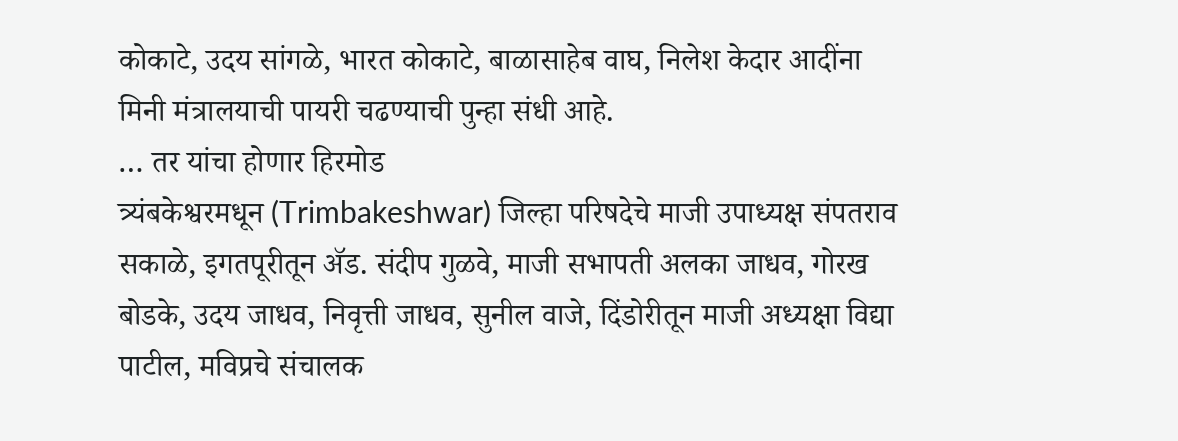कोकाटे, उदय सांगळे, भारत कोकाटे, बाळासाहेब वाघ, निलेश केदार आदींना मिनी मंत्रालयाची पायरी चढण्याची पुन्हा संधी आहे.
… तर यांचा होणार हिरमोड
त्र्यंबकेश्वरमधून (Trimbakeshwar) जिल्हा परिषदेचे माजी उपाध्यक्ष संपतराव सकाळे, इगतपूरीतून ॲड. संदीप गुळवे, माजी सभापती अलका जाधव, गोरख बोडके, उदय जाधव, निवृत्ती जाधव, सुनील वाजे, दिंडोरीतून माजी अध्यक्षा विद्या पाटील, मविप्रचे संचालक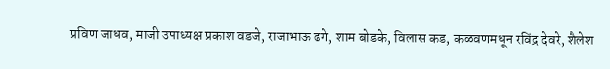प्रविण जाधव, माजी उपाध्यक्ष प्रकाश वडजे, राजाभाऊ ढगे, शाम बोडके, विलास कड, कळवणमधून रविंद्र देवरे, शैलेश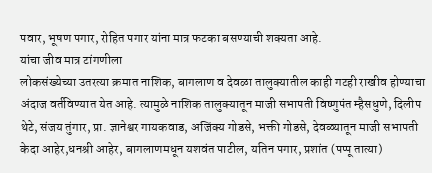पवार, भूषण पगार, रोहित पगार यांना मात्र फटका बसण्याची शक्यता आहे.
यांचा जीव मात्र टांगणीला
लोकसंख्येच्या उतरत्या क्रमात नाशिक, बागलाण व देवळा तालुक्यातील काही गटही राखीव होण्याचा अंदाज वर्तविण्यात येत आहे. त्यामुळे नाशिक तालुक्यातून माजी सभापती विष्णुपंत म्हैसधुणे, दिलीप थेटे, संजय तुंगार, प्रा. ज्ञानेश्वर गायकवाड, अजिंक्य गोडसे, भक्ती गोडसे, देवळ्यातून माजी सभापती केदा आहेर,धनश्री आहेर, बागलाणमधून यशवंत पाटील, यतिन पगार, प्रशांत (पप्पू तात्या)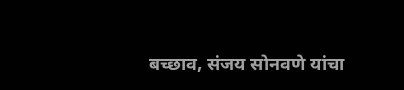बच्छाव, संजय सोनवणे यांचा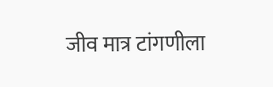जीव मात्र टांगणीला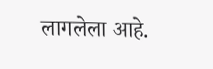लागलेला आहे.